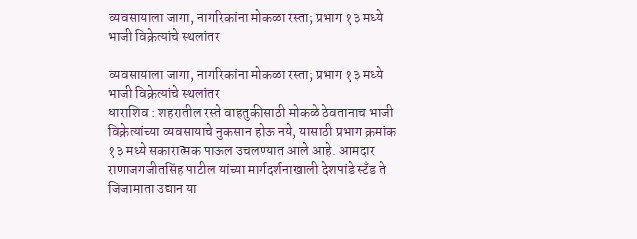व्यवसायाला जागा, नागरिकांना मोकळा रस्ता; प्रभाग १३ मध्ये भाजी विक्रेत्यांचे स्थलांतर

व्यवसायाला जागा, नागरिकांना मोकळा रस्ता; प्रभाग १३ मध्ये भाजी विक्रेत्यांचे स्थलांतर
धाराशिव : शहरातील रस्ते वाहतुकीसाठी मोकळे ठेवतानाच भाजी विक्रेत्यांच्या व्यवसायाचे नुकसान होऊ नये, यासाठी प्रभाग क्रमांक १३ मध्ये सकारात्मक पाऊल उचलण्यात आले आहे. आमदार राणाजगजीतसिंह पाटील यांच्या मार्गदर्शनाखाली देशपांडे स्टँड ते जिजामाता उद्यान या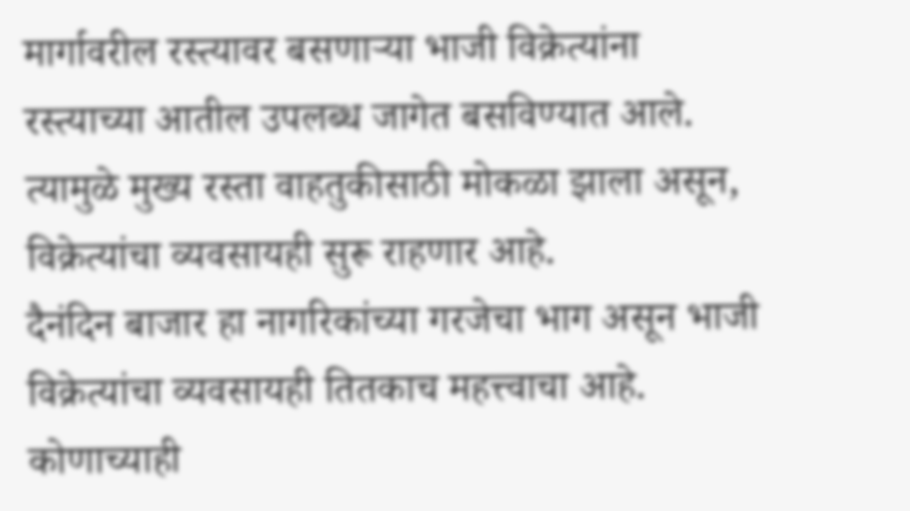मार्गावरील रस्त्यावर बसणाऱ्या भाजी विक्रेत्यांना रस्त्याच्या आतील उपलब्ध जागेत बसविण्यात आले. त्यामुळे मुख्य रस्ता वाहतुकीसाठी मोकळा झाला असून, विक्रेत्यांचा व्यवसायही सुरू राहणार आहे.
दैनंदिन बाजार हा नागरिकांच्या गरजेचा भाग असून भाजी विक्रेत्यांचा व्यवसायही तितकाच महत्त्वाचा आहे. कोणाच्याही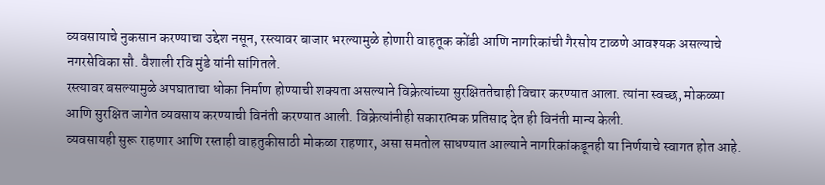व्यवसायाचे नुकसान करण्याचा उद्देश नसून, रस्त्यावर बाजार भरल्यामुळे होणारी वाहतूक कोंडी आणि नागरिकांची गैरसोय टाळणे आवश्यक असल्याचे नगरसेविका सौ. वैशाली रवि मुंडे यांनी सांगितले.
रस्त्यावर बसल्यामुळे अपघाताचा धोका निर्माण होण्याची शक्यता असल्याने विक्रेत्यांच्या सुरक्षिततेचाही विचार करण्यात आला. त्यांना स्वच्छ, मोकळ्या आणि सुरक्षित जागेत व्यवसाय करण्याची विनंती करण्यात आली. विक्रेत्यांनीही सकारात्मक प्रतिसाद देत ही विनंती मान्य केली.
व्यवसायही सुरू राहणार आणि रस्ताही वाहतुकीसाठी मोकळा राहणार, असा समतोल साधण्यात आल्याने नागरिकांकडूनही या निर्णयाचे स्वागत होत आहे.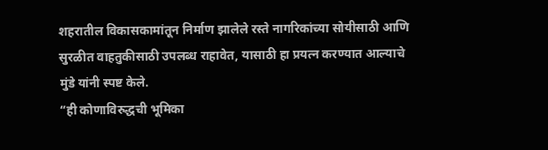शहरातील विकासकामांतून निर्माण झालेले रस्ते नागरिकांच्या सोयीसाठी आणि सुरळीत वाहतुकीसाठी उपलब्ध राहावेत, यासाठी हा प्रयत्न करण्यात आल्याचे मुंडे यांनी स्पष्ट केले.
“ही कोणाविरुद्धची भूमिका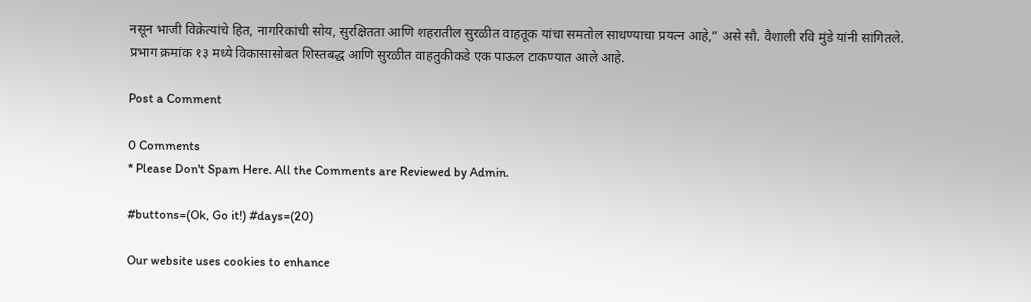नसून भाजी विक्रेत्यांचे हित, नागरिकांची सोय, सुरक्षितता आणि शहरातील सुरळीत वाहतूक यांचा समतोल साधण्याचा प्रयत्न आहे,” असे सौ. वैशाली रवि मुंडे यांनी सांगितले.
प्रभाग क्रमांक १३ मध्ये विकासासोबत शिस्तबद्ध आणि सुरळीत वाहतुकीकडे एक पाऊल टाकण्यात आले आहे.

Post a Comment

0 Comments
* Please Don't Spam Here. All the Comments are Reviewed by Admin.

#buttons=(Ok, Go it!) #days=(20)

Our website uses cookies to enhance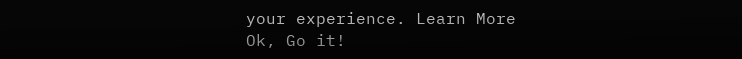your experience. Learn More
Ok, Go it!